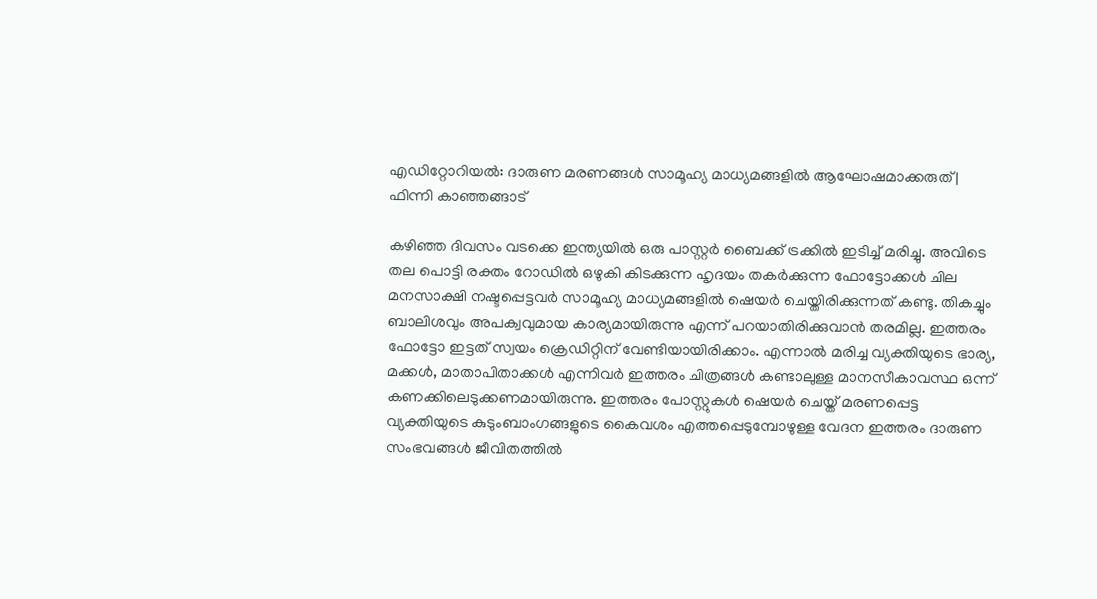എഡിറ്റോറിയൽ: ദാരുണ മരണങ്ങൾ സാമൂഹ്യ മാധ്യമങ്ങളിൽ ആഘോഷമാക്കരുത് | ഫിന്നി കാഞ്ഞങ്ങാട്

കഴിഞ്ഞ ദിവസം വടക്കെ ഇന്ത്യയിൽ ഒരു പാസ്റ്റർ ബൈക്ക് ട്രക്കിൽ ഇടിച്ച് മരിച്ചു. അവിടെ തല പൊട്ടി രക്തം റോഡിൽ ഒഴുകി കിടക്കുന്ന ഹൃദയം തകർക്കുന്ന ഫോട്ടോക്കൾ ചില മനസാക്ഷി നഷ്ടപ്പെട്ടവർ സാമൂഹ്യ മാധ്യമങ്ങളിൽ ഷെയർ ചെയ്തിരിക്കുന്നത് കണ്ടു. തികച്ചും ബാലിശവും അപക്വവുമായ കാര്യമായിരുന്നു എന്ന് പറയാതിരിക്കുവാൻ തരമില്ല. ഇത്തരം ഫോട്ടോ ഇട്ടത് സ്വയം ക്രെഡിറ്റിന് വേണ്ടിയായിരിക്കാം. എന്നാൽ മരിച്ച വ്യക്തിയുടെ ഭാര്യ, മക്കൾ, മാതാപിതാക്കൾ എന്നിവർ ഇത്തരം ചിത്രങ്ങൾ കണ്ടാലുള്ള മാനസീകാവസ്ഥ ഒന്ന് കണക്കിലെടുക്കണമായിരുന്നു. ഇത്തരം പോസ്റ്റുകൾ ഷെയർ ചെയ്ത് മരണപ്പെട്ട വ്യക്തിയുടെ കുടുംബാംഗങ്ങളുടെ കൈവശം എത്തപ്പെടുമ്പോഴുള്ള വേദന ഇത്തരം ദാരുണ സംഭവങ്ങൾ ജീവിതത്തിൽ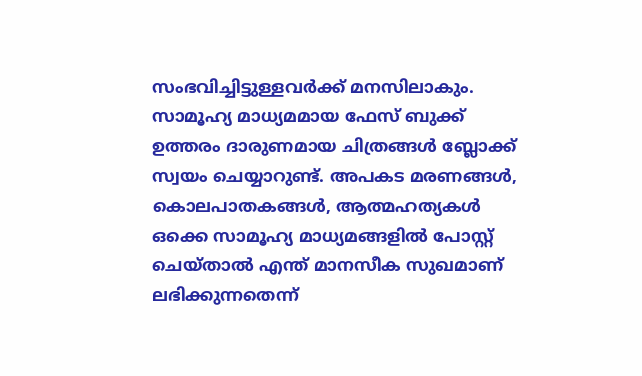സംഭവിച്ചിട്ടുള്ളവർക്ക് മനസിലാകും.
സാമൂഹ്യ മാധ്യമമായ ഫേസ് ബുക്ക് ഉത്തരം ദാരുണമായ ചിത്രങ്ങൾ ബ്ലോക്ക് സ്വയം ചെയ്യാറുണ്ട്. അപകട മരണങ്ങൾ, കൊലപാതകങ്ങൾ, ആത്മഹത്യകൾ ഒക്കെ സാമൂഹ്യ മാധ്യമങ്ങളിൽ പോസ്റ്റ് ചെയ്താൽ എന്ത് മാനസീക സുഖമാണ് ലഭിക്കുന്നതെന്ന്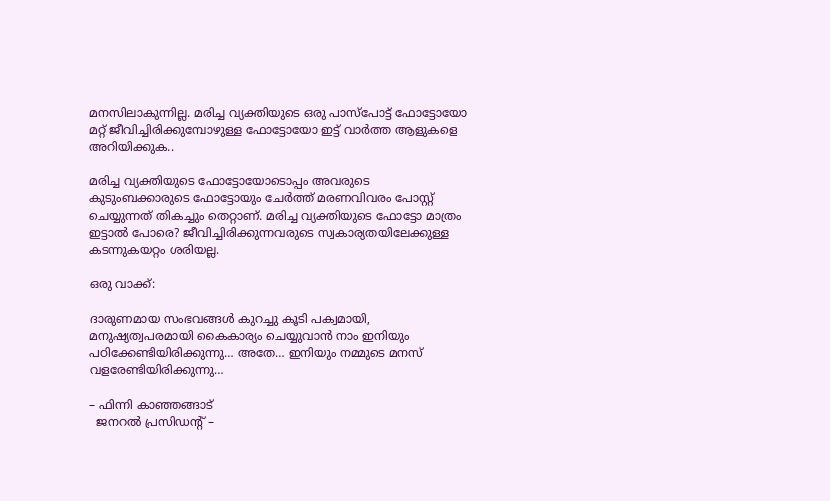മനസിലാകുന്നില്ല. മരിച്ച വ്യക്തിയുടെ ഒരു പാസ്പോട്ട് ഫോട്ടോയോ മറ്റ് ജീവിച്ചിരിക്കുമ്പോഴുള്ള ഫോട്ടോയോ ഇട്ട് വാർത്ത ആളുകളെ അറിയിക്കുക..

മരിച്ച വ്യക്തിയുടെ ഫോട്ടോയോടൊപ്പം അവരുടെ കുടുംബക്കാരുടെ ഫോട്ടോയും ചേർത്ത് മരണവിവരം പോസ്റ്റ് ചെയ്യുന്നത് തികച്ചും തെറ്റാണ്. മരിച്ച വ്യക്തിയുടെ ഫോട്ടോ മാത്രം ഇട്ടാൽ പോരെ? ജീവിച്ചിരിക്കുന്നവരുടെ സ്വകാര്യതയിലേക്കുള്ള കടന്നുകയറ്റം ശരിയല്ല.

ഒരു വാക്ക്:

ദാരുണമായ സംഭവങ്ങൾ കുറച്ചു കൂടി പക്വമായി, മനുഷ്യത്വപരമായി കൈകാര്യം ചെയ്യുവാൻ നാം ഇനിയും പഠിക്കേണ്ടിയിരിക്കുന്നു… അതേ… ഇനിയും നമ്മുടെ മനസ് വളരേണ്ടിയിരിക്കുന്നു…

– ഫിന്നി കാഞ്ഞങ്ങാട്
  ജനറൽ പ്രസിഡന്റ് –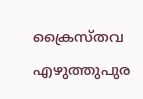ക്രൈസ്തവ എഴുത്തുപുര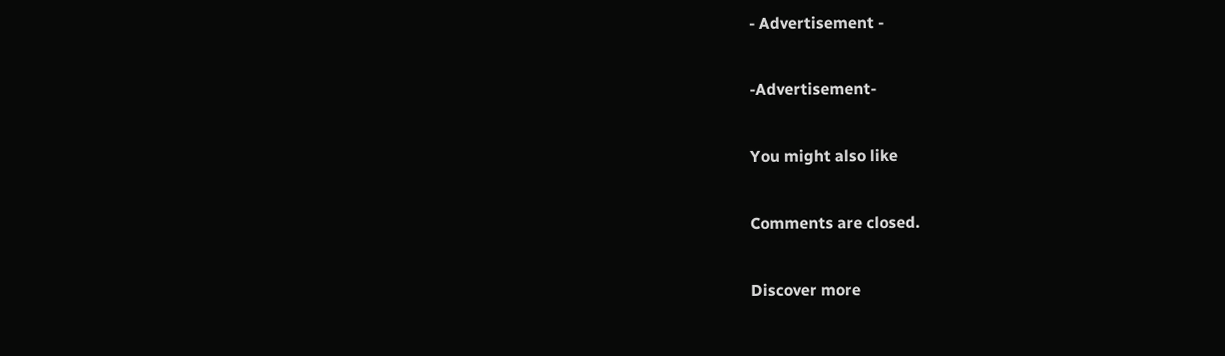- Advertisement -

-Advertisement-

You might also like

Comments are closed.

Discover more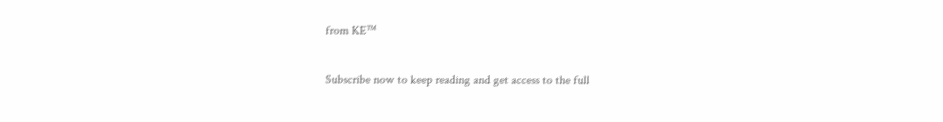from KE™

Subscribe now to keep reading and get access to the full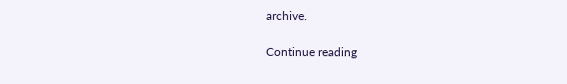archive.

Continue reading